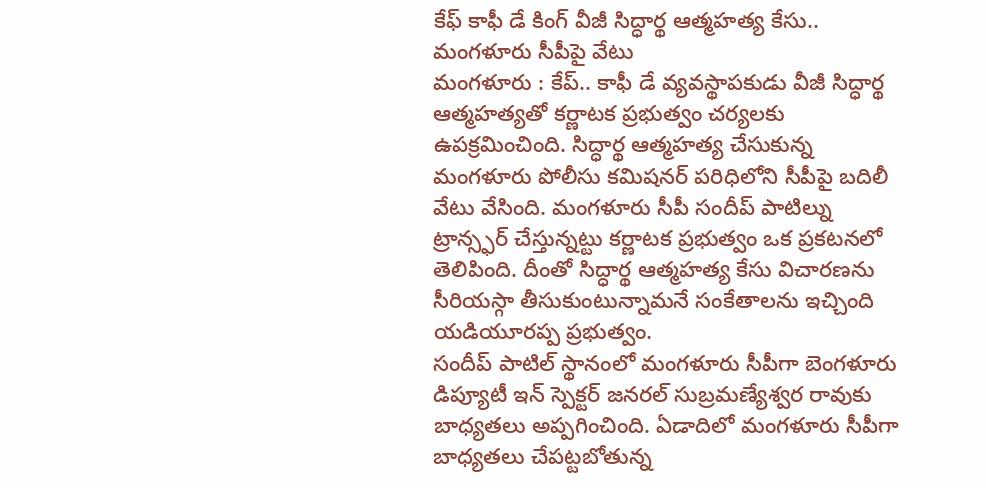కేఫ్ కాఫీ డే కింగ్ వీజీ సిద్ధార్థ ఆత్మహత్య కేసు.. మంగళూరు సీపీపై వేటు
మంగళూరు : కేప్.. కాఫీ డే వ్యవస్థాపకుడు వీజీ సిద్ధార్థ ఆత్మహత్యతో కర్ణాటక ప్రభుత్వం చర్యలకు ఉపక్రమించింది. సిద్ధార్థ ఆత్మహత్య చేసుకున్న మంగళూరు పోలీసు కమిషనర్ పరిధిలోని సీపీపై బదిలీ వేటు వేసింది. మంగళూరు సీపీ సందీప్ పాటిల్ను ట్రాన్స్ఫర్ చేస్తున్నట్టు కర్ణాటక ప్రభుత్వం ఒక ప్రకటనలో తెలిపింది. దీంతో సిద్ధార్థ ఆత్మహత్య కేసు విచారణను సీరియస్గా తీసుకుంటున్నామనే సంకేతాలను ఇచ్చింది యడియూరప్ప ప్రభుత్వం.
సందీప్ పాటిల్ స్థానంలో మంగళూరు సీపీగా బెంగళూరు డిప్యూటీ ఇన్ స్పెక్టర్ జనరల్ సుబ్రమణ్యేశ్వర రావుకు బాధ్యతలు అప్పగించింది. ఏడాదిలో మంగళూరు సీపీగా బాధ్యతలు చేపట్టబోతున్న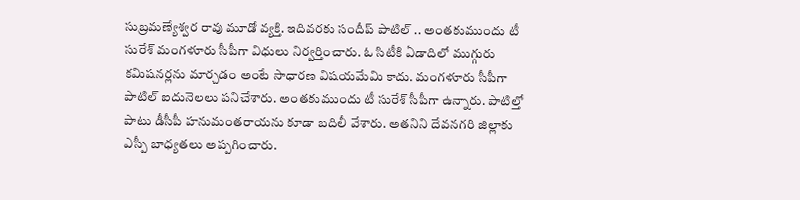సుబ్రమణ్యేశ్వర రావు మూడో వ్యక్తి. ఇదివరకు సందీప్ పాటిల్ .. అంతకుముందు టీ సురేశ్ మంగళూరు సీపీగా విధులు నిర్వర్తించారు. ఓ సిటీకి ఏడాదిలో ముగ్గురు కమిషనర్లను మార్చడం అంటే సాధారణ విషయమేమి కాదు. మంగళూరు సీపీగా పాటిల్ ఐదునెలలు పనిచేశారు. అంతకుముందు టీ సురేశ్ సీపీగా ఉన్నారు. పాటిల్తో పాటు డీసీపీ హనుమంతరాయను కూడా బదిలీ వేశారు. అతనిని దేవనగరి జిల్లాకు ఎస్పీ బాధ్యతలు అప్పగించారు.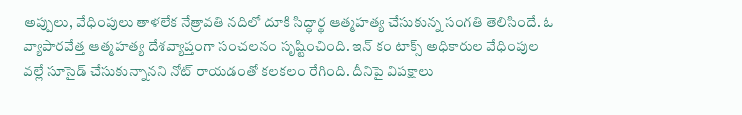అప్పులు, వేధింపులు తాళలేక నేత్రావతి నదిలో దూకి సిద్ధార్థ ఆత్మహత్య చేసుకున్న సంగతి తెలిసిందే. ఓ వ్యాపారవేత్త ఆత్మహత్య దేశవ్యాప్తంగా సంచలనం సృష్టించింది. ఇన్ కం టాక్స్ అధికారుల వేధింపుల వల్లే సూసైడ్ చేసుకున్నానని నోట్ రాయడంతో కలకలం రేగింది. దీనిపై విపక్షాలు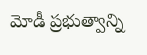మోడీ ప్రభుత్వాన్ని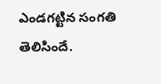ఎండగట్టిన సంగతి తెలిసిందే.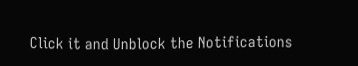Click it and Unblock the Notifications